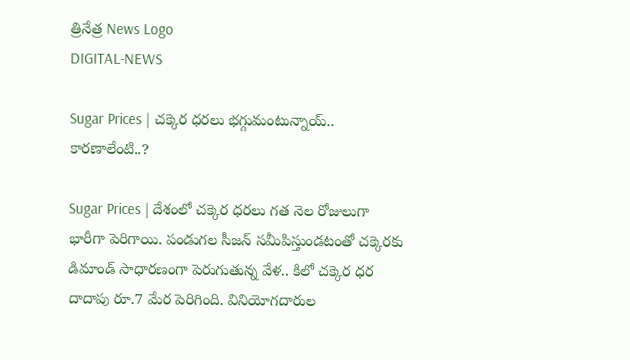త్రినేత్ర News Logo
DIGITAL-NEWS

Sugar Prices | చక్కెర ధరలు భగ్గుమంటున్నాయ్.. కార‌ణాలేంటి..?

Sugar Prices | దేశంలో చక్కెర ధరలు గత నెల రోజులుగా భారీగా పెరిగాయి. పండుగల సీజన్‌ సమీపిస్తుండటంతో చక్కెరకు డిమాండ్‌ సాధారణంగా పెరుగుతున్న వేళ.. కిలో చక్కెర ధర దాదాపు రూ.7 మేర పెరిగింది. వినియోగదారుల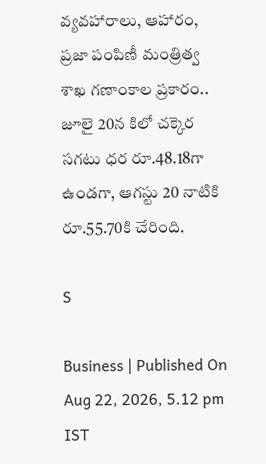వ్యవహారాలు, ఆహారం, ప్రజా పంపిణీ మంత్రిత్వ శాఖ గణాంకాల ప్రకారం.. జూలై 20న కిలో చక్కెర సగటు ధర రూ.48.18గా ఉండగా, ఆగస్టు 20 నాటికి రూ.55.70కి చేరింది.

S

Business | Published On Aug 22, 2026, 5.12 pm IST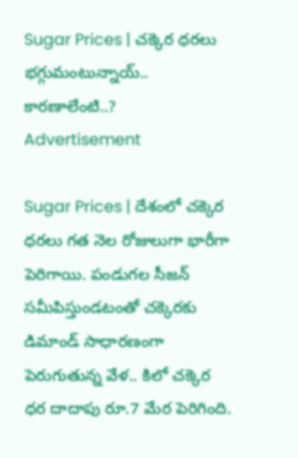Sugar Prices | చక్కెర ధరలు భగ్గుమంటున్నాయ్.. కార‌ణాలేంటి..?
Advertisement

Sugar Prices | దేశంలో చక్కెర ధరలు గత నెల రోజులుగా భారీగా పెరిగాయి. పండుగల సీజన్‌ సమీపిస్తుండటంతో చక్కెరకు డిమాండ్‌ సాధారణంగా పెరుగుతున్న వేళ.. కిలో చక్కెర ధర దాదాపు రూ.7 మేర పెరిగింది.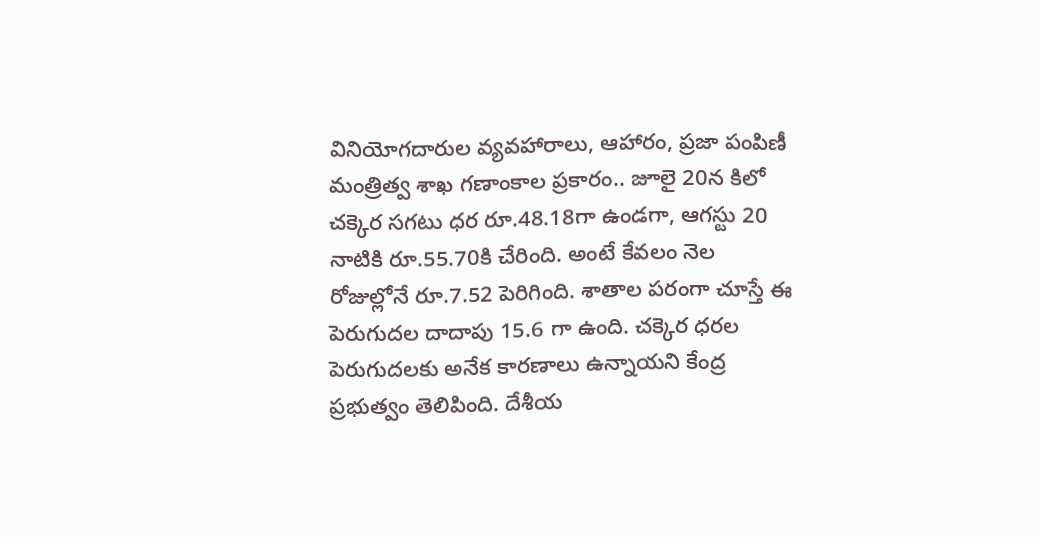వినియోగదారుల వ్యవహారాలు, ఆహారం, ప్రజా పంపిణీ మంత్రిత్వ శాఖ గణాంకాల ప్రకారం.. జూలై 20న కిలో చక్కెర సగటు ధర రూ.48.18గా ఉండగా, ఆగస్టు 20 నాటికి రూ.55.70కి చేరింది. అంటే కేవలం నెల రోజుల్లోనే రూ.7.52 పెరిగింది. శాతాల పరంగా చూస్తే ఈ పెరుగుదల దాదాపు 15.6 గా ఉంది. చక్కెర ధరల పెరుగుదలకు అనేక కారణాలు ఉన్నాయని కేంద్ర ప్రభుత్వం తెలిపింది. దేశీయ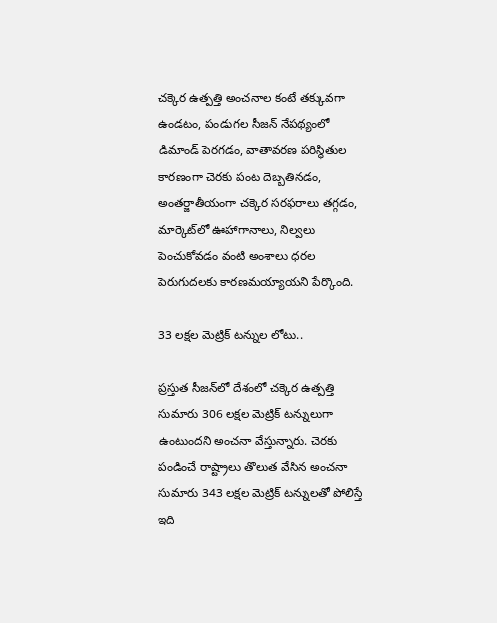చక్కెర ఉత్పత్తి అంచనాల కంటే తక్కువగా ఉండటం, పండుగల సీజన్‌ నేపథ్యంలో డిమాండ్‌ పెరగడం, వాతావరణ పరిస్థితుల కారణంగా చెరకు పంట దెబ్బతినడం, అంతర్జాతీయంగా చక్కెర సరఫరాలు తగ్గడం, మార్కెట్‌లో ఊహాగానాలు, నిల్వలు పెంచుకోవడం వంటి అంశాలు ధరల పెరుగుదలకు కారణమయ్యాయని పేర్కొంది.

33 ల‌క్ష‌ల మెట్రిక్ టన్నుల లోటు..

ప్రస్తుత సీజన్‌లో దేశంలో చక్కెర ఉత్పత్తి సుమారు 306 లక్షల మెట్రిక్‌ టన్నులుగా ఉంటుందని అంచనా వేస్తున్నారు. చెరకు పండించే రాష్ట్రాలు తొలుత వేసిన అంచనా సుమారు 343 లక్షల మెట్రిక్‌ టన్నులతో పోలిస్తే ఇది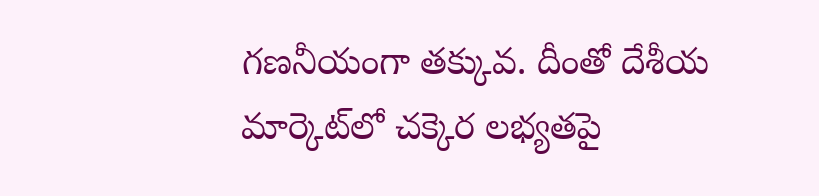గణనీయంగా తక్కువ. దీంతో దేశీయ మార్కెట్‌లో చక్కెర లభ్యతపై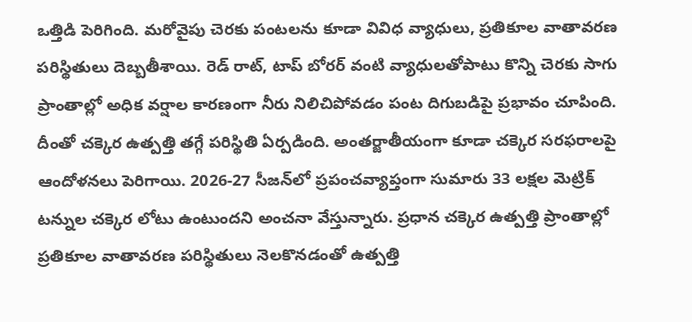ఒత్తిడి పెరిగింది. మరోవైపు చెరకు పంటలను కూడా వివిధ వ్యాధులు, ప్రతికూల వాతావరణ పరిస్థితులు దెబ్బతీశాయి. రెడ్‌ రాట్‌, టాప్‌ బోరర్‌ వంటి వ్యాధులతోపాటు కొన్ని చెరకు సాగు ప్రాంతాల్లో అధిక వర్షాల కారణంగా నీరు నిలిచిపోవడం పంట దిగుబడిపై ప్రభావం చూపింది. దీంతో చక్కెర ఉత్పత్తి తగ్గే పరిస్థితి ఏర్పడింది. అంతర్జాతీయంగా కూడా చక్కెర సరఫరాలపై ఆందోళనలు పెరిగాయి. 2026-27 సీజన్‌లో ప్రపంచవ్యాప్తంగా సుమారు 33 లక్షల మెట్రిక్‌ టన్నుల చక్కెర లోటు ఉంటుందని అంచనా వేస్తున్నారు. ప్రధాన చక్కెర ఉత్పత్తి ప్రాంతాల్లో ప్రతికూల వాతావరణ పరిస్థితులు నెలకొనడంతో ఉత్పత్తి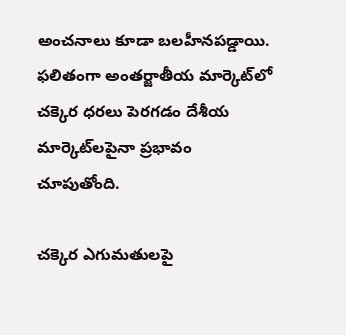అంచనాలు కూడా బలహీనపడ్డాయి. ఫలితంగా అంతర్జాతీయ మార్కెట్‌లో చక్కెర ధరలు పెరగడం దేశీయ మార్కెట్‌ల‌పైనా ప్రభావం చూపుతోంది.

చ‌క్కెర ఎగుమ‌తుల‌పై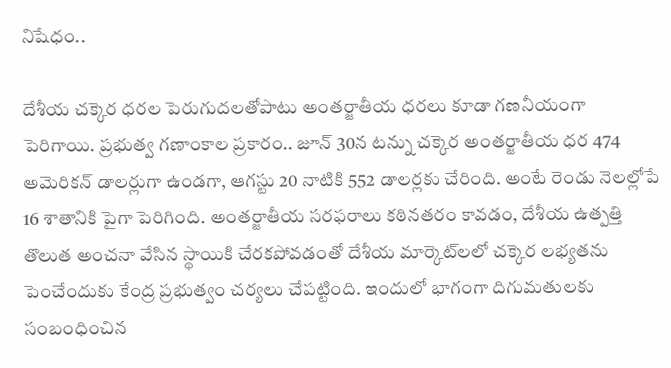నిషేధం..

దేశీయ చక్కెర ధరల పెరుగుదలతోపాటు అంతర్జాతీయ ధరలు కూడా గణనీయంగా పెరిగాయి. ప్రభుత్వ గణాంకాల ప్రకారం.. జూన్‌ 30న టన్ను చక్కెర అంతర్జాతీయ ధర 474 అమెరికన్‌ డాలర్లుగా ఉండగా, ఆగస్టు 20 నాటికి 552 డాలర్లకు చేరింది. అంటే రెండు నెలల్లోపే 16 శాతానికి పైగా పెరిగింది. అంతర్జాతీయ సరఫరాలు కఠినతరం కావడం, దేశీయ ఉత్పత్తి తొలుత అంచనా వేసిన స్థాయికి చేరకపోవడంతో దేశీయ మార్కెట్‌ల‌లో చక్కెర లభ్యతను పెంచేందుకు కేంద్ర ప్రభుత్వం చర్యలు చేపట్టింది. ఇందులో భాగంగా దిగుమతులకు సంబంధించిన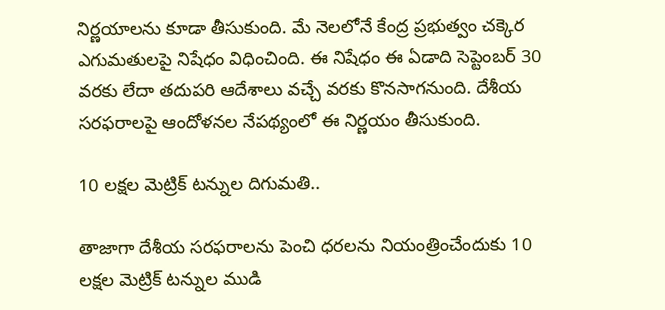నిర్ణయాలను కూడా తీసుకుంది. మే నెలలోనే కేంద్ర ప్రభుత్వం చక్కెర ఎగుమతులపై నిషేధం విధించింది. ఈ నిషేధం ఈ ఏడాది సెప్టెంబర్‌ 30 వరకు లేదా తదుపరి ఆదేశాలు వచ్చే వరకు కొనసాగనుంది. దేశీయ సరఫరాలపై ఆందోళనల నేపథ్యంలో ఈ నిర్ణయం తీసుకుంది.

10 ల‌క్ష‌ల మెట్రిక్ ట‌న్నుల దిగుమ‌తి..

తాజాగా దేశీయ సరఫరాలను పెంచి ధరలను నియంత్రించేందుకు 10 లక్షల మెట్రిక్‌ టన్నుల ముడి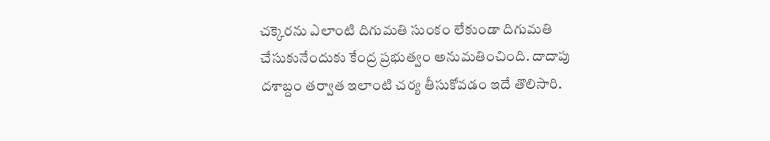చక్కెరను ఎలాంటి దిగుమతి సుంకం లేకుండా దిగుమతి చేసుకునేందుకు కేంద్ర ప్రభుత్వం అనుమతించింది. దాదాపు దశాబ్దం తర్వాత ఇలాంటి చర్య తీసుకోవడం ఇదే తొలిసారి.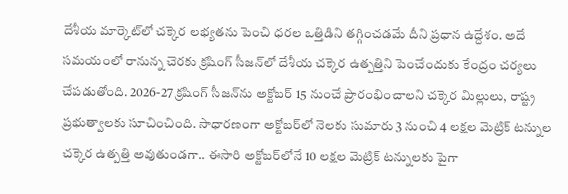దేశీయ మార్కెట్‌లో చక్కెర లభ్యతను పెంచి ధరల ఒత్తిడిని తగ్గించడమే దీని ప్రధాన ఉద్దేశం. అదే సమయంలో రానున్న చెరకు క్రషింగ్‌ సీజన్‌లో దేశీయ చక్కెర ఉత్పత్తిని పెంచేందుకు కేంద్రం చర్యలు చేపడుతోంది. 2026-27 క్రషింగ్‌ సీజన్‌ను అక్టోబర్‌ 15 నుంచే ప్రారంభించాలని చక్కెర మిల్లులు, రాష్ట్ర ప్రభుత్వాలకు సూచించింది. సాధారణంగా అక్టోబర్‌లో నెలకు సుమారు 3 నుంచి 4 లక్షల మెట్రిక్‌ టన్నుల చక్కెర ఉత్పత్తి అవుతుండగా.. ఈసారి అక్టోబర్‌లోనే 10 లక్షల మెట్రిక్‌ టన్నులకు పైగా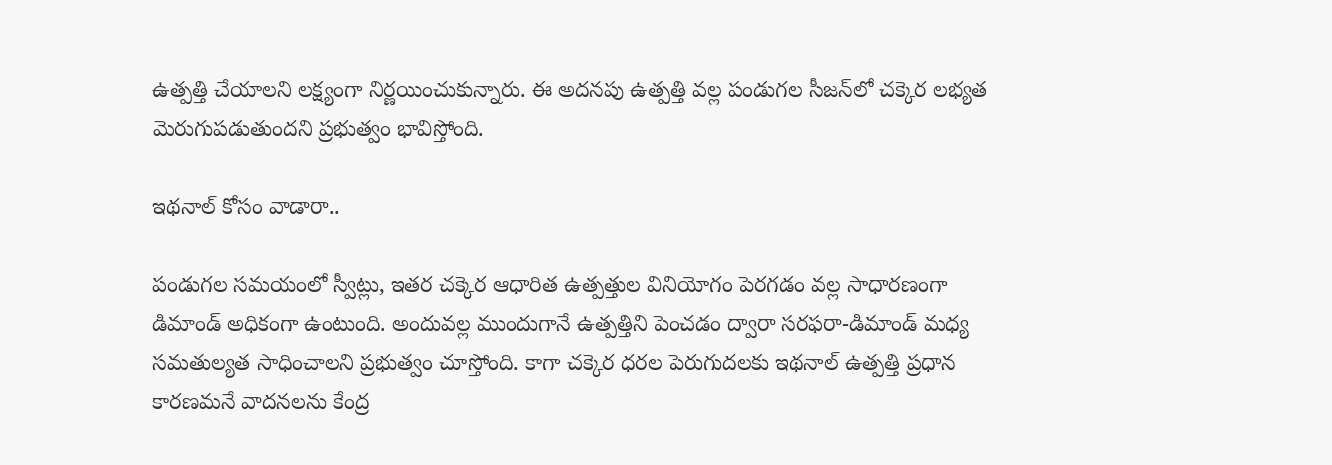ఉత్పత్తి చేయాలని లక్ష్యంగా నిర్ణ‌యించుకున్నారు. ఈ అదనపు ఉత్పత్తి వల్ల పండుగల సీజన్‌లో చక్కెర లభ్యత మెరుగుపడుతుందని ప్రభుత్వం భావిస్తోంది.

ఇథ‌నాల్ కోసం వాడారా..

పండుగల సమయంలో స్వీట్లు, ఇతర చక్కెర ఆధారిత ఉత్పత్తుల వినియోగం పెరగడం వల్ల సాధారణంగా డిమాండ్‌ అధికంగా ఉంటుంది. అందువల్ల ముందుగానే ఉత్పత్తిని పెంచడం ద్వారా సరఫరా-డిమాండ్‌ మధ్య సమతుల్యత సాధించాలని ప్రభుత్వం చూస్తోంది. కాగా చక్కెర ధరల పెరుగుదలకు ఇథనాల్‌ ఉత్పత్తి ప్రధాన కారణమనే వాదనలను కేంద్ర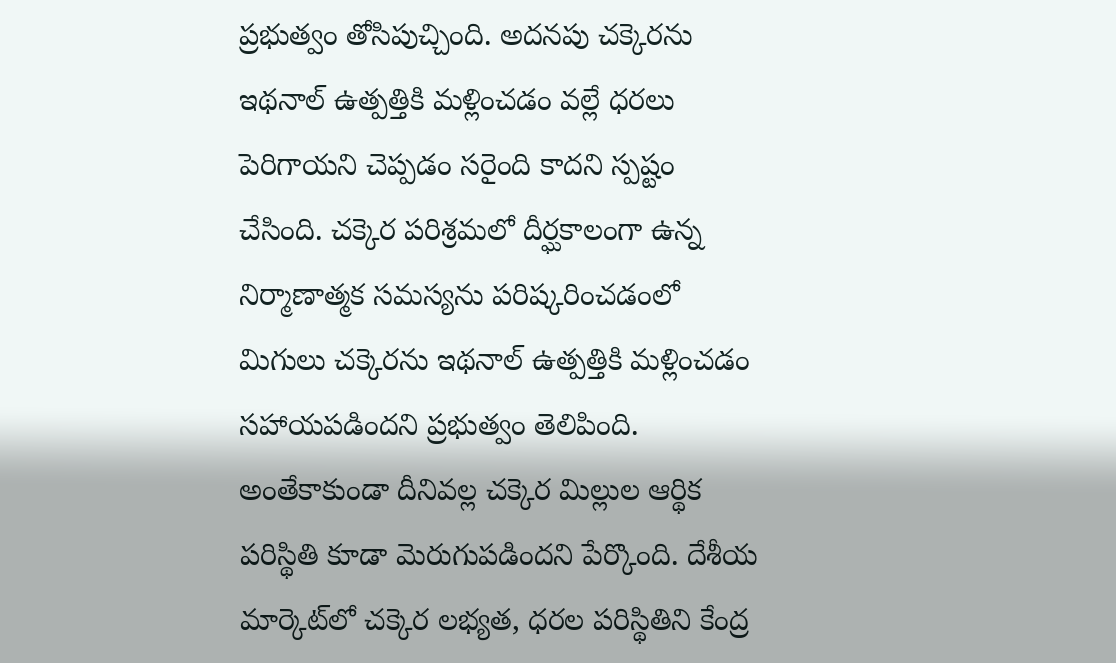ప్రభుత్వం తోసిపుచ్చింది. అదనపు చక్కెరను ఇథనాల్‌ ఉత్పత్తికి మళ్లించడం వల్లే ధరలు పెరిగాయని చెప్పడం సరైంది కాదని స్పష్టం చేసింది. చక్కెర పరిశ్రమలో దీర్ఘకాలంగా ఉన్న నిర్మాణాత్మక సమస్యను పరిష్కరించడంలో మిగులు చక్కెరను ఇథనాల్‌ ఉత్పత్తికి మళ్లించడం సహాయపడిందని ప్రభుత్వం తెలిపింది. అంతేకాకుండా దీనివల్ల చక్కెర మిల్లుల ఆర్థిక పరిస్థితి కూడా మెరుగుపడిందని పేర్కొంది. దేశీయ మార్కెట్‌లో చక్కెర లభ్యత, ధరల పరిస్థితిని కేంద్ర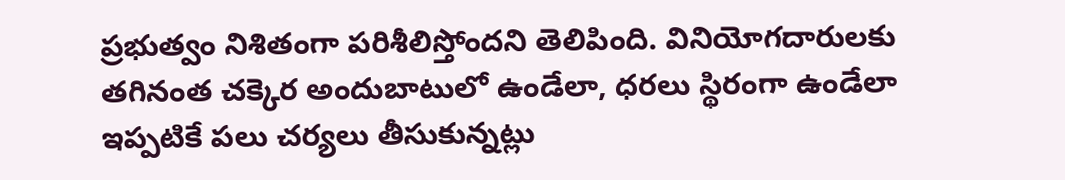ప్రభుత్వం నిశితంగా పరిశీలిస్తోందని తెలిపింది. వినియోగదారులకు తగినంత చక్కెర అందుబాటులో ఉండేలా, ధరలు స్థిరంగా ఉండేలా ఇప్పటికే పలు చర్యలు తీసుకున్నట్లు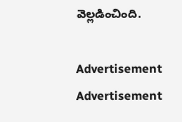వెల్లడించింది.

Advertisement
Advertisement